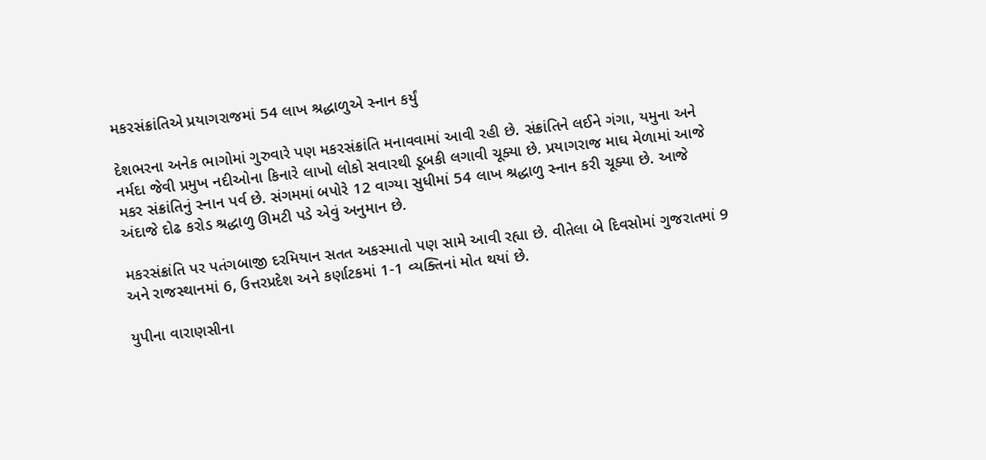મકરસંક્રાંતિએ પ્રયાગરાજમાં 54 લાખ શ્રદ્ધાળુએ સ્નાન કર્યું

દેશભરના અનેક ભાગોમાં ગુરુવારે પણ મકરસંક્રાંતિ મનાવવામાં આવી રહી છે. સંક્રાંતિને લઈને ગંગા, યમુના અને નર્મદા જેવી પ્રમુખ નદીઓના કિનારે લાખો લોકો સવારથી ડૂબકી લગાવી ચૂક્યા છે. પ્રયાગરાજ માઘ મેળામાં આજે મકર સંક્રાંતિનું સ્નાન પર્વ છે. સંગમમાં બપોરે 12 વાગ્યા સુધીમાં 54 લાખ શ્રદ્ધાળુ સ્નાન કરી ચૂક્યા છે. આજે અંદાજે દોઢ કરોડ શ્રદ્ધાળુ ઊમટી પડે એવું અનુમાન છે.

મકરસંક્રાંતિ પર પતંગબાજી દરમિયાન સતત અકસ્માતો પણ સામે આવી રહ્યા છે. વીતેલા બે દિવસોમાં ગુજરાતમાં 9 અને રાજસ્થાનમાં 6, ઉત્તરપ્રદેશ અને કર્ણાટકમાં 1-1 વ્યક્તિનાં મોત થયાં છે.

યુપીના વારાણસીના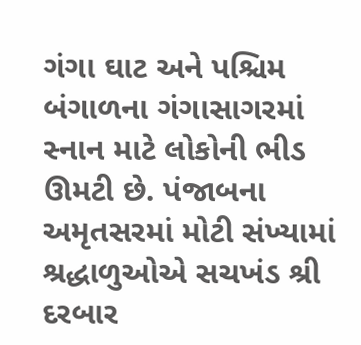ગંગા ઘાટ અને પશ્ચિમ બંગાળના ગંગાસાગરમાં સ્નાન માટે લોકોની ભીડ ઊમટી છે. પંજાબના અમૃતસરમાં મોટી સંખ્યામાં શ્રદ્ધાળુઓએ સચખંડ શ્રી દરબાર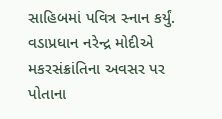સાહિબમાં પવિત્ર સ્નાન કર્યું. વડાપ્રધાન નરેન્દ્ર મોદીએ મકરસંક્રાંતિના અવસર પર પોતાના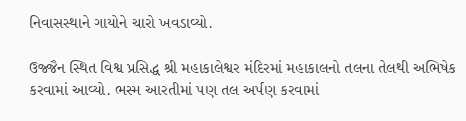નિવાસસ્થાને ગાયોને ચારો ખવડાવ્યો.

ઉજ્જૈન સ્થિત વિશ્વ પ્રસિદ્ધ શ્રી મહાકાલેશ્વર મંદિરમાં મહાકાલનો તલના તેલથી અભિષેક કરવામાં આવ્યો. ભસ્મ આરતીમાં પણ તલ અર્પણ કરવામાં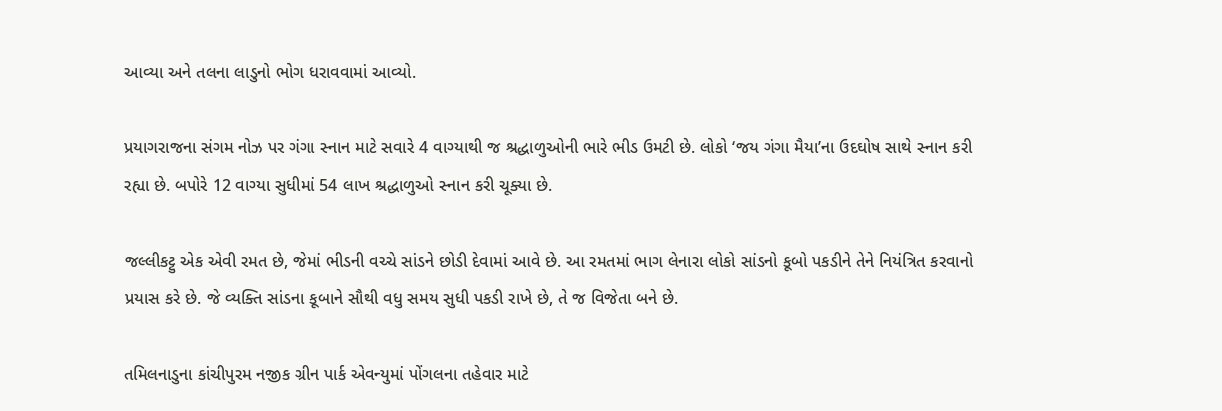આવ્યા અને તલના લાડુનો ભોગ ધરાવવામાં આવ્યો.

પ્રયાગરાજના સંગમ નોઝ પર ગંગા સ્નાન માટે સવારે 4 વાગ્યાથી જ શ્રદ્ધાળુઓની ભારે ભીડ ઉમટી છે. લોકો ‘જય ગંગા મૈયા’ના ઉદઘોષ સાથે સ્નાન કરી રહ્યા છે. બપોરે 12 વાગ્યા સુધીમાં 54 લાખ શ્રદ્ધાળુઓ સ્નાન કરી ચૂક્યા છે.

જલ્લીકટ્ટુ એક એવી રમત છે, જેમાં ભીડની વચ્ચે સાંડને છોડી દેવામાં આવે છે. આ રમતમાં ભાગ લેનારા લોકો સાંડનો કૂબો પકડીને તેને નિયંત્રિત કરવાનો પ્રયાસ કરે છે. જે વ્યક્તિ સાંડના કૂબાને સૌથી વધુ સમય સુધી પકડી રાખે છે, તે જ વિજેતા બને છે.

તમિલનાડુના કાંચીપુરમ નજીક ગ્રીન પાર્ક એવન્યુમાં પોંગલના તહેવાર માટે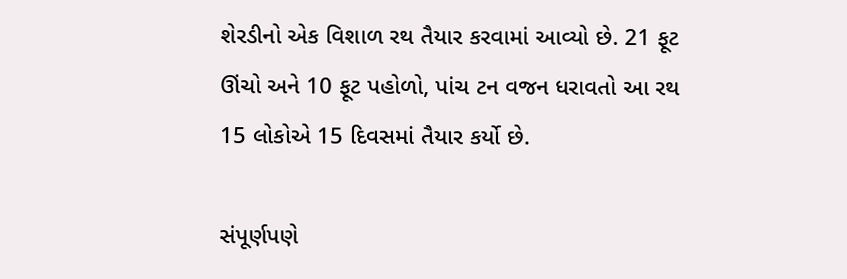શેરડીનો એક વિશાળ રથ તૈયાર કરવામાં આવ્યો છે. 21 ફૂટ ઊંચો અને 10 ફૂટ પહોળો, પાંચ ટન વજન ધરાવતો આ રથ 15 લોકોએ 15 દિવસમાં તૈયાર કર્યો છે.

સંપૂર્ણપણે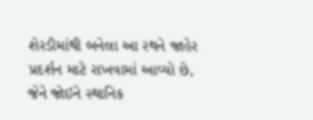શેરડીમાંથી બનેલા આ રથને જાહેર પ્રદર્શન માટે રાખવામાં આવ્યો છે, જેને જોઈને સ્થાનિક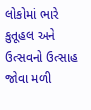લોકોમાં ભારે કુતૂહલ અને ઉત્સવનો ઉત્સાહ જોવા મળી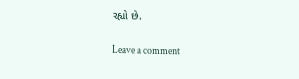રહ્યો છે.

Leave a comment